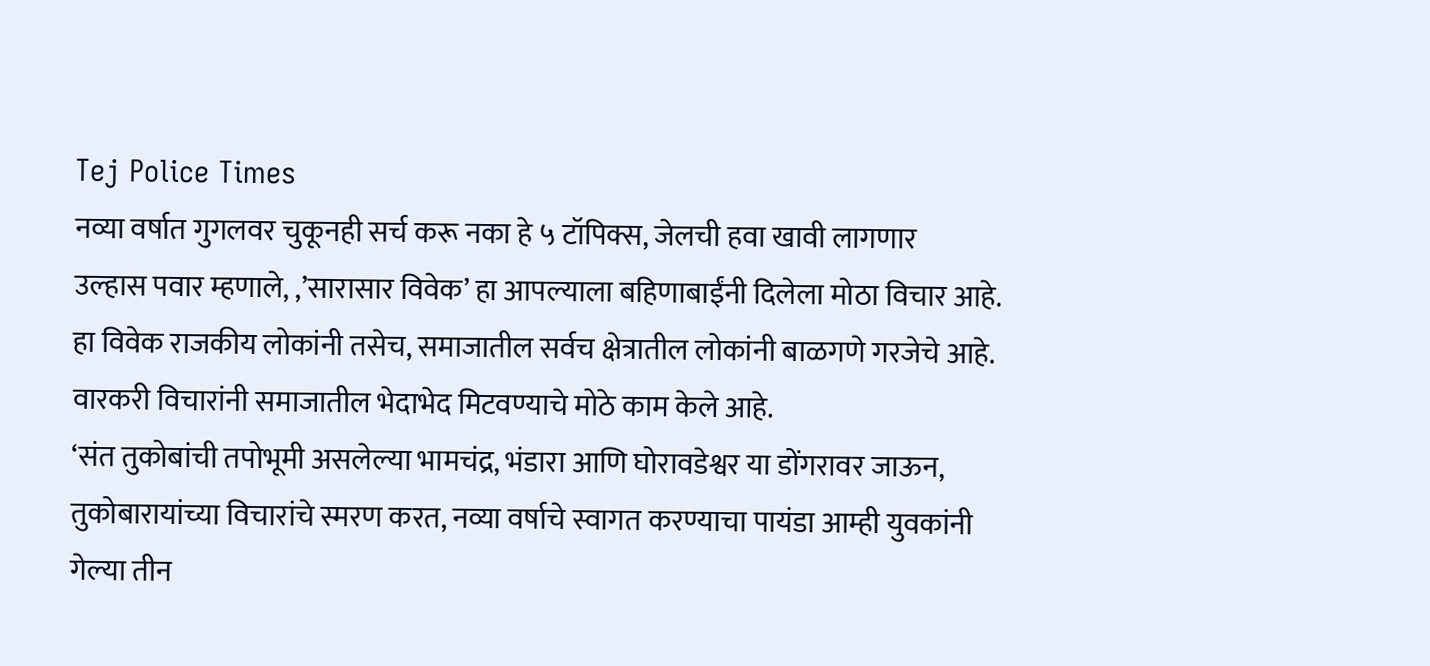Tej Police Times
नव्या वर्षात गुगलवर चुकूनही सर्च करू नका हे ५ टॉपिक्स, जेलची हवा खावी लागणार
उल्हास पवार म्हणाले, ,’सारासार विवेक’ हा आपल्याला बहिणाबाईंनी दिलेला मोठा विचार आहे. हा विवेक राजकीय लोकांनी तसेच, समाजातील सर्वच क्षेत्रातील लोकांनी बाळगणे गरजेचे आहे. वारकरी विचारांनी समाजातील भेदाभेद मिटवण्याचे मोठे काम केले आहे.
‘संत तुकोबांची तपोभूमी असलेल्या भामचंद्र, भंडारा आणि घोरावडेश्वर या डोंगरावर जाऊन, तुकोबारायांच्या विचारांचे स्मरण करत, नव्या वर्षाचे स्वागत करण्याचा पायंडा आम्ही युवकांनी गेल्या तीन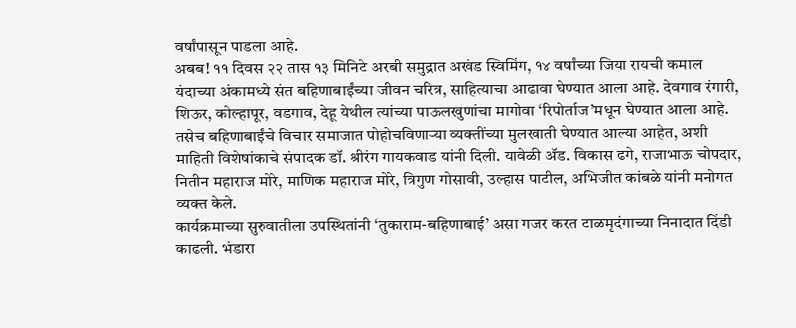वर्षांपासून पाडला आहे.
अबब! ११ दिवस २२ तास १३ मिनिटे अरबी समुद्रात अखंड स्विमिंग, १४ वर्षांच्या जिया रायची कमाल
यंदाच्या अंकामध्ये संत बहिणाबाईंच्या जीवन चरित्र, साहित्याचा आढावा घेण्यात आला आहे. देवगाव रंगारी, शिऊर, कोल्हापूर, वडगाव, देहू येथील त्यांच्या पाऊलखुणांचा मागोवा ‘रिपोर्ताज’मधून घेण्यात आला आहे. तसेच बहिणाबाईंचे विचार समाजात पोहोचविणाऱ्या व्यक्तींच्या मुलखाती घेण्यात आल्या आहेत, अशी माहिती विशेषांकाचे संपादक डॉ. श्रीरंग गायकवाड यांनी दिली. यावेळी ॲड. विकास ढगे, राजाभाऊ चोपदार, नितीन महाराज मोरे, माणिक महाराज मोरे, त्रिगुण गोसावी, उल्हास पाटील, अभिजीत कांबळे यांनी मनोगत व्यक्त केले.
कार्यक्रमाच्या सुरुवातीला उपस्थितांनी ‘तुकाराम-बहिणाबाई’ असा गजर करत टाळमृदंगाच्या निनादात दिंडी काढली. भंडारा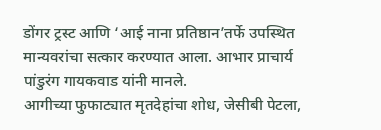डोंगर ट्रस्ट आणि ‘आई नाना प्रतिष्ठान’तर्फे उपस्थित मान्यवरांचा सत्कार करण्यात आला. आभार प्राचार्य पांडुरंग गायकवाड यांनी मानले.
आगीच्या फुफाट्यात मृतदेहांचा शोध, जेसीबी पेटला,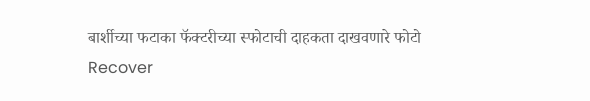बार्शीच्या फटाका फॅक्टरीच्या स्फोटाची दाहकता दाखवणारे फोटो
Recover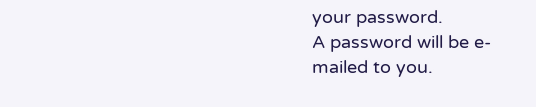your password.
A password will be e-mailed to you.